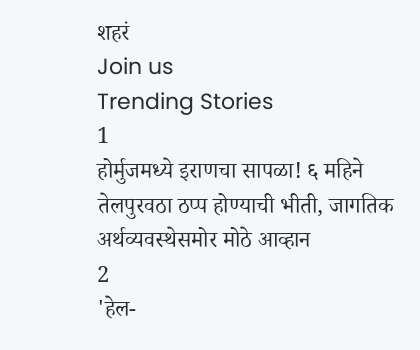शहरं
Join us
Trending Stories
1
होर्मुजमध्ये इराणचा सापळा! ६ महिने तेलपुरवठा ठप्प होण्याची भीती, जागतिक अर्थव्यवस्थेसमोर मोठे आव्हान
2
'हेल-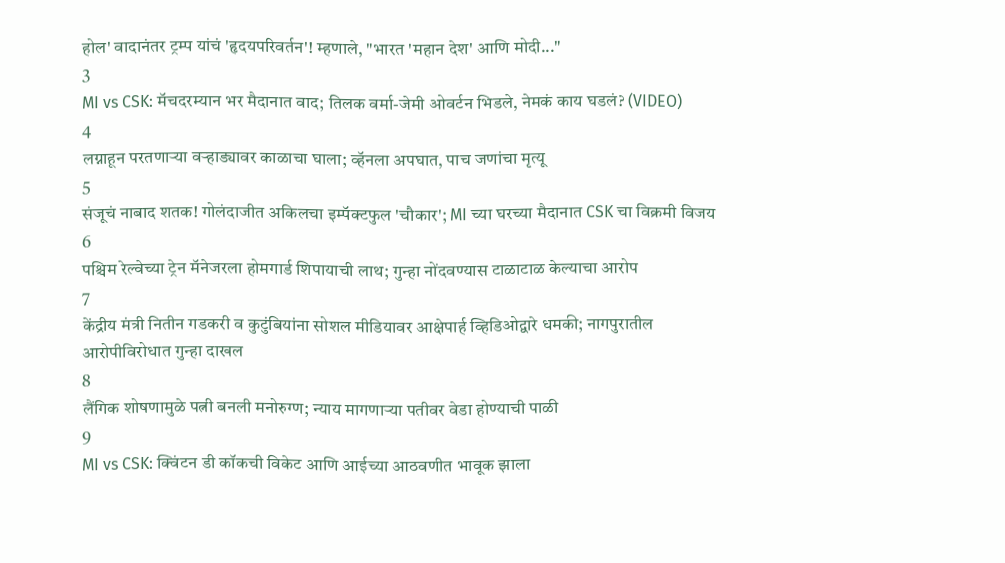होल' वादानंतर ट्रम्प यांचं 'हृदयपरिवर्तन'! म्हणाले, "भारत 'महान देश' आणि मोदी..."
3
MI vs CSK: मॅचदरम्यान भर मैदानात वाद; तिलक वर्मा-जेमी ओवर्टन भिडले, नेमकं काय घडलं? (VIDEO)
4
लग्नाहून परतणाऱ्या वऱ्हाड्यावर काळाचा घाला; व्हॅनला अपघात, पाच जणांचा मृत्यू
5
संजूचं नाबाद शतक! गोलंदाजीत अकिलचा इम्पॅक्टफुल 'चौकार'; MI च्या घरच्या मैदानात CSK चा विक्रमी विजय
6
पश्चिम रेल्वेच्या ट्रेन मॅनेजरला होमगार्ड शिपायाची लाथ; गुन्हा नोंदवण्यास टाळाटाळ केल्याचा आरोप
7
केंद्रीय मंत्री नितीन गडकरी व कुटुंबियांना सोशल मीडियावर आक्षेपार्ह व्हिडिओद्वारे धमकी; नागपुरातील आरोपीविरोधात गुन्हा दाखल
8
लैंगिक शोषणामुळे पत्नी बनली मनोरुग्ण; न्याय मागणाऱ्या पतीवर वेडा होण्याची पाळी
9
MI vs CSK: क्विंटन डी कॉकची विकेट आणि आईच्या आठवणीत भावूक झाला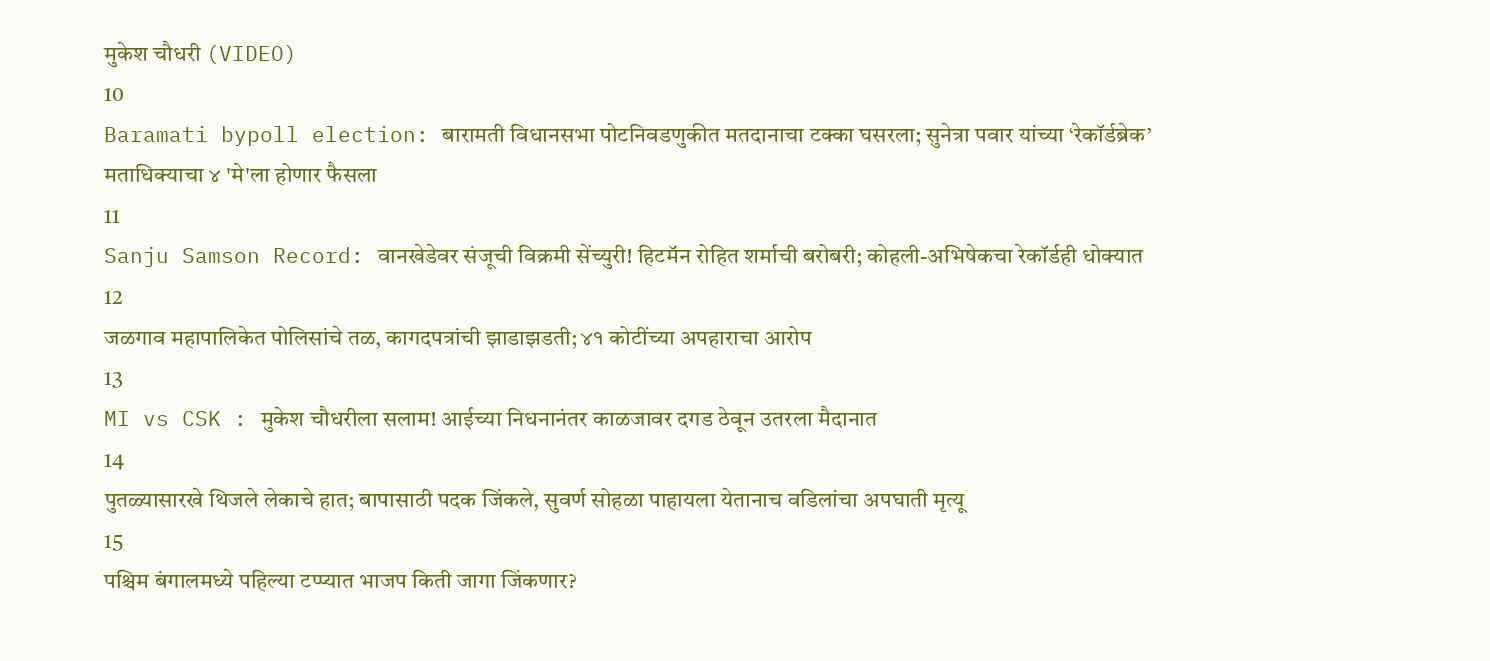मुकेश चौधरी (VIDEO)
10
Baramati bypoll election: बारामती विधानसभा पोटनिवडणुकीत मतदानाचा टक्का घसरला; सुनेत्रा पवार यांच्या ‘रेकॉर्डब्रेक’ मताधिक्याचा ४ 'मे'ला होणार फैसला
11
Sanju Samson Record: वानखेडेवर संजूची विक्रमी सेंच्युरी! हिटमॅन रोहित शर्माची बरोबरी; कोहली-अभिषेकचा रेकॉर्डही धोक्यात
12
जळगाव महापालिकेत पोलिसांचे तळ, कागदपत्रांची झाडाझडती; ४१ कोटींच्या अपहाराचा आरोप
13
MI vs CSK : मुकेश चौधरीला सलाम! आईच्या निधनानंतर काळजावर दगड ठेवून उतरला मैदानात
14
पुतळ्यासारखे थिजले लेकाचे हात; बापासाठी पदक जिंकले, सुवर्ण सोहळा पाहायला येतानाच वडिलांचा अपघाती मृत्यू
15
पश्चिम बंगालमध्ये पहिल्या टप्प्यात भाजप किती जागा जिंकणार?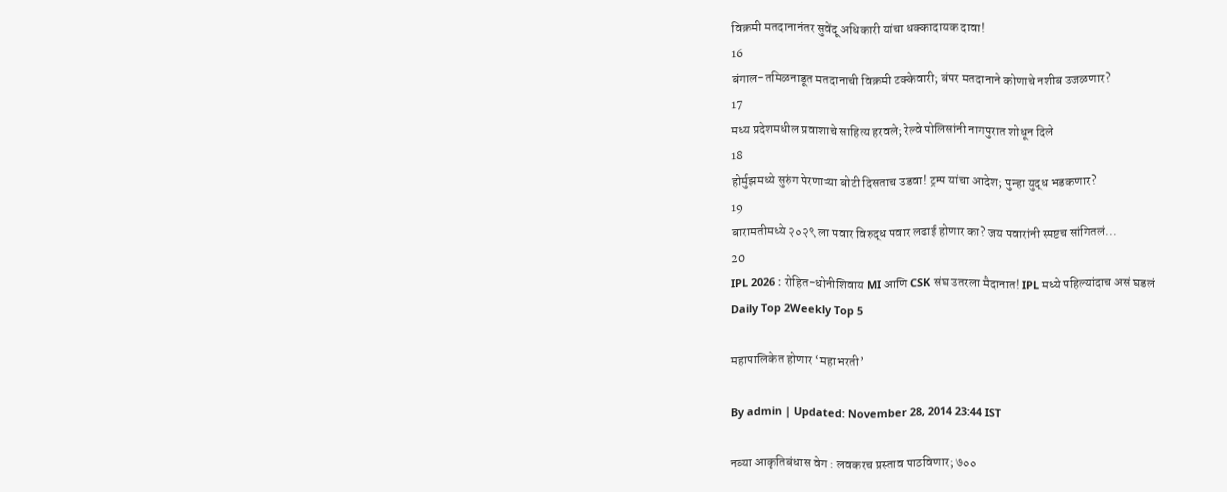विक्रमी मतदानानंतर सुवेंदू अधिकारी यांचा धक्कादायक दावा!
16
बंगाल-तमिळनाडूत मतदानाची विक्रमी टक्केवारी; बंपर मतदानाने कोणाचे नशीब उजळणार?
17
मध्य प्रदेशमधील प्रवाशाचे साहित्य हरवले; रेल्वे पोलिसांनी नागपुरात शोधून दिले
18
होर्मुझमध्ये सुरुंग पेरणाऱ्या बोटी दिसताच उडवा! ट्रम्प यांचा आदेश; पुन्हा युद्ध भडकणार?
19
बारामतीमध्ये २०२९ ला पवार विरुद्ध पवार लढाई होणार का? जय पवारांनी स्पष्टच सांगितलं...
20
IPL 2026 : रोहित-धोनीशिवाय MI आणि CSK संघ उतरला मैदानात! IPL मध्ये पहिल्यांदाच असं घडलं
Daily Top 2Weekly Top 5

महापालिकेत होणार ‘महाभरती’

By admin | Updated: November 28, 2014 23:44 IST

नव्या आकृतिबंधास वेग : लवकरच प्रस्ताव पाठविणार; ७००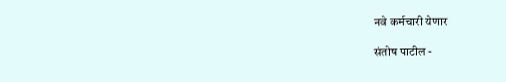नवे कर्मचारी येणार

संतोष पाटील -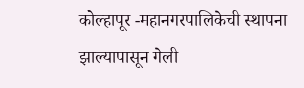कोल्हापूर -महानगरपालिकेची स्थापना झाल्यापासून गेली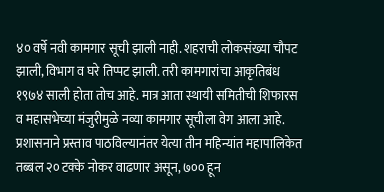४० वर्षे नवी कामगार सूची झाली नाही. शहराची लोकसंख्या चौपट झाली, विभाग व घरे तिप्पट झाली. तरी कामगारांचा आकृतिबंध १९७४ साली होता तोच आहे. मात्र आता स्थायी समितीची शिफारस व महासभेच्या मंजुरीमुळे नव्या कामगार सूचीला वेग आला आहे. प्रशासनाने प्रस्ताव पाठविल्यानंतर येत्या तीन महिन्यांत महापालिकेत तब्बल २० टक्के नोकर वाढणार असून, ७०० हून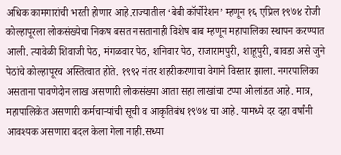अधिक कामगारांची भरती होणार आहे.राज्यातील ‘बेबी कॉर्पोरेशन’ म्हणून १६ एप्रिल १९७४ रोजी कोल्हापूरला लोकसंख्येचा निकष बसत नसतानाही विशेष बाब म्हणून महापालिका स्थापन करण्यात आली. त्यावेळी शिवाजी पेठ, मंगळवार पेठ, शनिवार पेठ, राजारामपुरी, शाहूपुरी, बावडा असे जुने पेठांचे कोल्हापूरच अस्तित्वात होते. १९९२ नंतर शहरीकरणाचा वेगाने विस्तार झाला. नगरपालिका असताना पावणेदोन लाख असणारी लोकसंख्या आता सहा लाखांचा टप्पा ओलांडत आहे. मात्र, महापालिकेत असणारी कर्मचाऱ्यांची सूची व आकृतिबंध १९७४ चा आहे. यामध्ये दर दहा वर्षांनी आवश्यक असणारा बदल केला गेला नाही.सध्या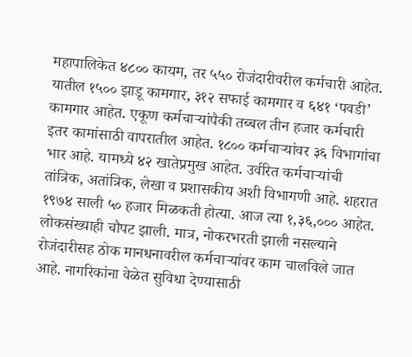महापालिकेत ४८०० कायम, तर ५५० रोजंदारीवरील कर्मचारी आहेत. यातील १५०० झाडू कामगार, ३१२ सफाई कामगार व ६४१ ‘पवडी’ कामगार आहेत. एकूण कर्मचाऱ्यांपैकी तब्बल तीन हजार कर्मचारी इतर कामांसाठी वापरातील आहेत. १८०० कर्मचाऱ्यांवर ३६ विभागांचा भार आहे. यामध्ये ४२ खातेप्रमुख आहेत. उर्वरित कर्मचाऱ्यांची तांत्रिक, अतांत्रिक, लेखा व प्रशासकीय अशी विभागणी आहे. शहरात १९७४ साली ५० हजार मिळकती होत्या. आज त्या १,३६,००० आहेत. लोकसंख्याही चौपट झाली. मात्र, नोकरभरती झाली नसल्याने रोजंदारीसह ठोक मानधनावरील कर्मचाऱ्यांवर काम चालविले जात आहे. नागरिकांना वेळेत सुविधा देण्यासाठी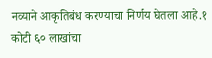नव्याने आकृतिबंध करण्याचा निर्णय घेतला आहे.१ कोटी ६० लाखांचा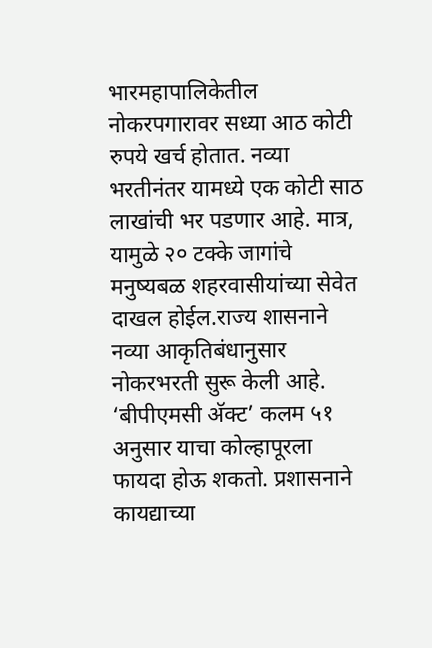भारमहापालिकेतील नोकरपगारावर सध्या आठ कोटी रुपये खर्च होतात. नव्या भरतीनंतर यामध्ये एक कोटी साठ लाखांची भर पडणार आहे. मात्र, यामुळे २० टक्के जागांचे मनुष्यबळ शहरवासीयांच्या सेवेत दाखल होईल.राज्य शासनाने नव्या आकृतिबंधानुसार नोकरभरती सुरू केली आहे. ‘बीपीएमसी अ‍ॅक्ट’ कलम ५१ अनुसार याचा कोल्हापूरला फायदा होऊ शकतो. प्रशासनाने कायद्याच्या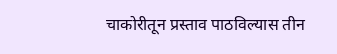चाकोरीतून प्रस्ताव पाठविल्यास तीन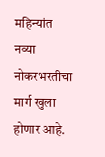महिन्यांत नव्या नोकरभरतीचा मार्ग खुला होणार आहे.